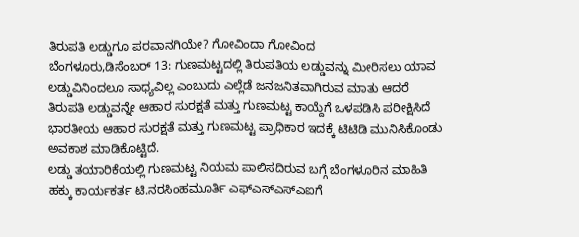ತಿರುಪತಿ ಲಡ್ಡುಗೂ ಪರವಾನಗಿಯೇ? ಗೋವಿಂದಾ ಗೋವಿಂದ
ಬೆಂಗಳೂರು,ಡಿಸೆಂಬರ್ 13: ಗುಣಮಟ್ಟದಲ್ಲಿ ತಿರುಪತಿಯ ಲಡ್ಡುವನ್ನು ಮೀರಿಸಲು ಯಾವ ಲಡ್ಡುವಿನಿಂದಲೂ ಸಾಧ್ಯವಿಲ್ಲ ಎಂಬುದು ಎಲ್ಲೆಡೆ ಜನಜನಿತವಾಗಿರುವ ಮಾತು ಆದರೆ ತಿರುಪತಿ ಲಡ್ಡುವನ್ನೇ ಆಹಾರ ಸುರಕ್ಷತೆ ಮತ್ತು ಗುಣಮಟ್ಟ ಕಾಯ್ದೆಗೆ ಒಳಪಡಿಸಿ ಪರೀಕ್ಷಿಸಿದೆ ಭಾರತೀಯ ಆಹಾರ ಸುರಕ್ಷತೆ ಮತ್ತು ಗುಣಮಟ್ಟ ಪ್ರಾಧಿಕಾರ ಇದಕ್ಕೆ ಟಿಟಿಡಿ ಮುನಿಸಿಕೊಂಡು ಅವಕಾಶ ಮಾಡಿಕೊಟ್ಟಿದೆ.
ಲಡ್ಡು ತಯಾರಿಕೆಯಲ್ಲಿ ಗುಣಮಟ್ಟ ನಿಯಮ ಪಾಲಿಸದಿರುವ ಬಗ್ಗೆ ಬೆಂಗಳೂರಿನ ಮಾಹಿತಿ ಹಕ್ಕು ಕಾರ್ಯಕರ್ತ ಟಿ.ನರಸಿಂಹಮೂರ್ತಿ ಎಫ್ಎಸ್ಎಸ್ಎಐಗೆ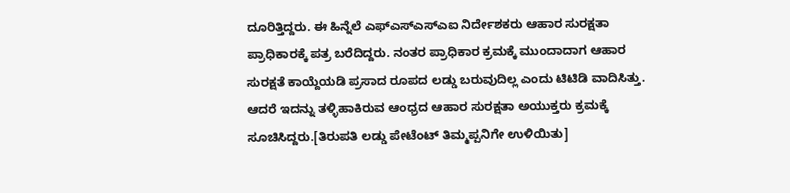ದೂರಿತ್ತಿದ್ದರು. ಈ ಹಿನ್ನೆಲೆ ಎಫ್ಎಸ್ಎಸ್ಎಐ ನಿರ್ದೇಶಕರು ಆಹಾರ ಸುರಕ್ಷತಾ ಪ್ರಾಧಿಕಾರಕ್ಕೆ ಪತ್ರ ಬರೆದಿದ್ದರು. ನಂತರ ಪ್ರಾಧಿಕಾರ ಕ್ರಮಕ್ಕೆ ಮುಂದಾದಾಗ ಆಹಾರ ಸುರಕ್ಷತೆ ಕಾಯ್ದೆಯಡಿ ಪ್ರಸಾದ ರೂಪದ ಲಡ್ಡು ಬರುವುದಿಲ್ಲ ಎಂದು ಟಿಟಿಡಿ ವಾದಿಸಿತ್ತು. ಆದರೆ ಇದನ್ನು ತಳ್ಳಿಹಾಕಿರುವ ಆಂಧ್ರದ ಆಹಾರ ಸುರಕ್ಷತಾ ಅಯುಕ್ತರು ಕ್ರಮಕ್ಕೆ ಸೂಚಿಸಿದ್ದರು.[ತಿರುಪತಿ ಲಡ್ಡು ಪೇಟೆಂಟ್ ತಿಮ್ಮಪ್ಪನಿಗೇ ಉಳಿಯಿತು]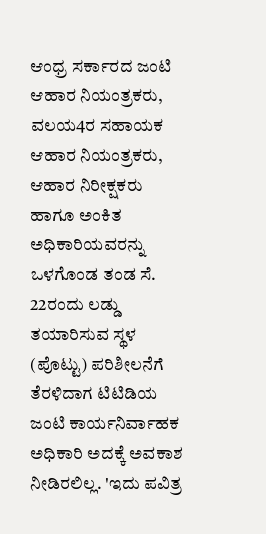ಆಂಧ್ರ ಸರ್ಕಾರದ ಜಂಟಿ ಆಹಾರ ನಿಯಂತ್ರಕರು, ವಲಯ4ರ ಸಹಾಯಕ ಆಹಾರ ನಿಯಂತ್ರಕರು, ಆಹಾರ ನಿರೀಕ್ಷಕರು ಹಾಗೂ ಅಂಕಿತ ಅಧಿಕಾರಿಯವರನ್ನು ಒಳಗೊಂಡ ತಂಡ ಸೆ. 22ರಂದು ಲಡ್ಡು ತಯಾರಿಸುವ ಸ್ಥಳ (ಪೊಟ್ಟು) ಪರಿಶೀಲನೆಗೆ ತೆರಳಿದಾಗ ಟಿಟಿಡಿಯ ಜಂಟಿ ಕಾರ್ಯನಿರ್ವಾಹಕ ಅಧಿಕಾರಿ ಅದಕ್ಕೆ ಅವಕಾಶ ನೀಡಿರಲಿಲ್ಲ. 'ಇದು ಪವಿತ್ರ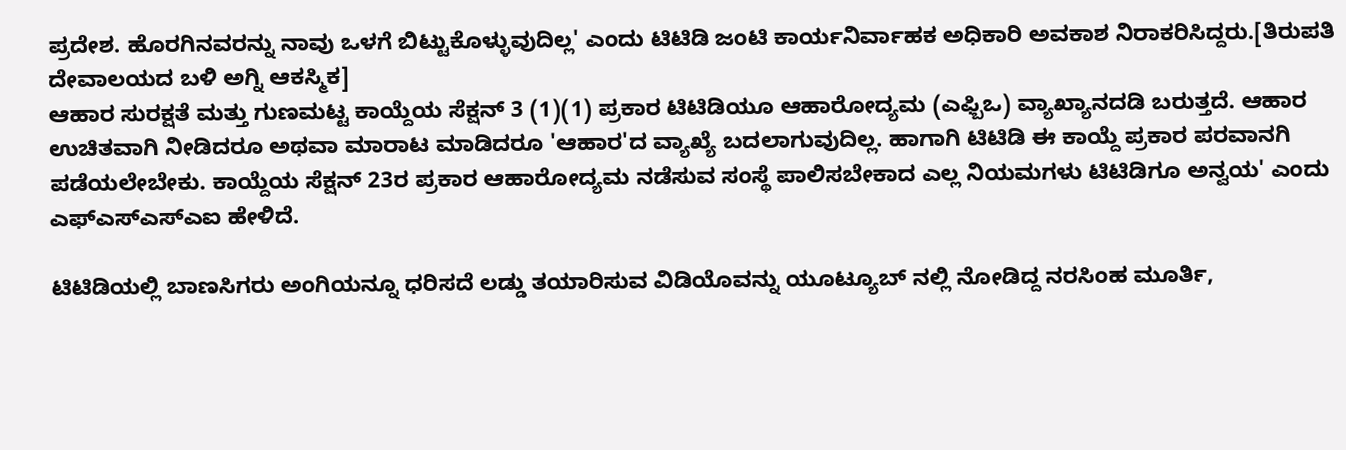ಪ್ರದೇಶ. ಹೊರಗಿನವರನ್ನು ನಾವು ಒಳಗೆ ಬಿಟ್ಟುಕೊಳ್ಳುವುದಿಲ್ಲ' ಎಂದು ಟಿಟಿಡಿ ಜಂಟಿ ಕಾರ್ಯನಿರ್ವಾಹಕ ಅಧಿಕಾರಿ ಅವಕಾಶ ನಿರಾಕರಿಸಿದ್ದರು.[ತಿರುಪತಿ ದೇವಾಲಯದ ಬಳಿ ಅಗ್ನಿ ಆಕಸ್ಮಿಕ]
ಆಹಾರ ಸುರಕ್ಷತೆ ಮತ್ತು ಗುಣಮಟ್ಟ ಕಾಯ್ದೆಯ ಸೆಕ್ಷನ್ 3 (1)(1) ಪ್ರಕಾರ ಟಿಟಿಡಿಯೂ ಆಹಾರೋದ್ಯಮ (ಎಫ್ಬಿಒ) ವ್ಯಾಖ್ಯಾನದಡಿ ಬರುತ್ತದೆ. ಆಹಾರ ಉಚಿತವಾಗಿ ನೀಡಿದರೂ ಅಥವಾ ಮಾರಾಟ ಮಾಡಿದರೂ 'ಆಹಾರ'ದ ವ್ಯಾಖ್ಯೆ ಬದಲಾಗುವುದಿಲ್ಲ. ಹಾಗಾಗಿ ಟಿಟಿಡಿ ಈ ಕಾಯ್ದೆ ಪ್ರಕಾರ ಪರವಾನಗಿ ಪಡೆಯಲೇಬೇಕು. ಕಾಯ್ದೆಯ ಸೆಕ್ಷನ್ 23ರ ಪ್ರಕಾರ ಆಹಾರೋದ್ಯಮ ನಡೆಸುವ ಸಂಸ್ಥೆ ಪಾಲಿಸಬೇಕಾದ ಎಲ್ಲ ನಿಯಮಗಳು ಟಿಟಿಡಿಗೂ ಅನ್ವಯ' ಎಂದು ಎಫ್ಎಸ್ಎಸ್ಎಐ ಹೇಳಿದೆ.

ಟಿಟಿಡಿಯಲ್ಲಿ ಬಾಣಸಿಗರು ಅಂಗಿಯನ್ನೂ ಧರಿಸದೆ ಲಡ್ಡು ತಯಾರಿಸುವ ವಿಡಿಯೊವನ್ನು ಯೂಟ್ಯೂಬ್ ನಲ್ಲಿ ನೋಡಿದ್ದ ನರಸಿಂಹ ಮೂರ್ತಿ,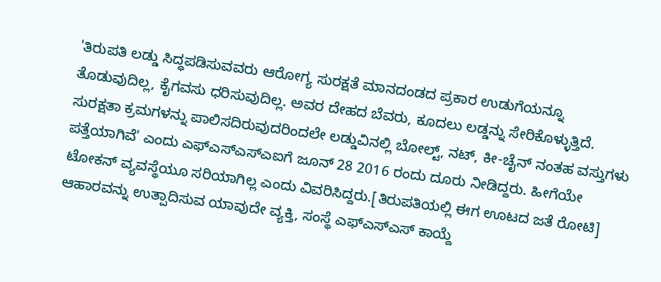'ತಿರುಪತಿ ಲಡ್ಡು ಸಿದ್ಧಪಡಿಸುವವರು ಆರೋಗ್ಯ ಸುರಕ್ಷತೆ ಮಾನದಂಡದ ಪ್ರಕಾರ ಉಡುಗೆಯನ್ನೂ ತೊಡುವುದಿಲ್ಲ, ಕೈಗವಸು ಧರಿಸುವುದಿಲ್ಲ. ಅವರ ದೇಹದ ಬೆವರು, ಕೂದಲು ಲಡ್ಡನ್ನು ಸೇರಿಕೊಳ್ಳುತ್ತಿದೆ. ಸುರಕ್ಷತಾ ಕ್ರಮಗಳನ್ನು ಪಾಲಿಸದಿರುವುದರಿಂದಲೇ ಲಡ್ಡುವಿನಲ್ಲಿ ಬೋಲ್ಟ್, ನಟ್, ಕೀ-ಚೈನ್ ನಂತಹ ವಸ್ತುಗಳು ಪತ್ತೆಯಾಗಿವೆ' ಎಂದು ಎಫ್ಎಸ್ಎಸ್ಎಐಗೆ ಜೂನ್ 28 2016 ರಂದು ದೂರು ನೀಡಿದ್ದರು. ಹೀಗೆಯೇ ಟೋಕನ್ ವ್ಯವಸ್ಥೆಯೂ ಸರಿಯಾಗಿಲ್ಲ ಎಂದು ವಿವರಿಸಿದ್ದರು.[ತಿರುಪತಿಯಲ್ಲಿ ಈಗ ಊಟದ ಜತೆ ರೋಟಿ]
ಆಹಾರವನ್ನು ಉತ್ಪಾದಿಸುವ ಯಾವುದೇ ವ್ಯಕ್ತಿ, ಸಂಸ್ಥೆ ಎಫ್ಎಸ್ಎಸ್ ಕಾಯ್ದೆ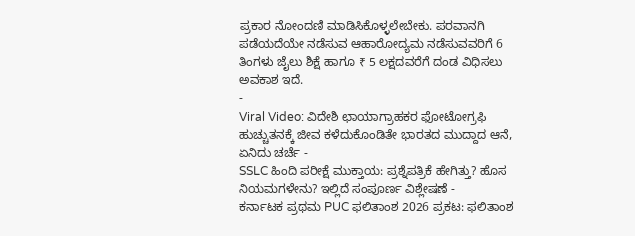ಪ್ರಕಾರ ನೋಂದಣಿ ಮಾಡಿಸಿಕೊಳ್ಳಲೇಬೇಕು. ಪರವಾನಗಿ ಪಡೆಯದೆಯೇ ನಡೆಸುವ ಆಹಾರೋದ್ಯಮ ನಡೆಸುವವರಿಗೆ 6 ತಿಂಗಳು ಜೈಲು ಶಿಕ್ಷೆ ಹಾಗೂ ₹ 5 ಲಕ್ಷದವರೆಗೆ ದಂಡ ವಿಧಿಸಲು ಅವಕಾಶ ಇದೆ.
-
Viral Video: ವಿದೇಶಿ ಛಾಯಾಗ್ರಾಹಕರ ಫೋಟೋಗ್ರಫಿ ಹುಚ್ಚುತನಕ್ಕೆ ಜೀವ ಕಳೆದುಕೊಂಡಿತೇ ಭಾರತದ ಮುದ್ದಾದ ಆನೆ, ಏನಿದು ಚರ್ಚೆ -
SSLC ಹಿಂದಿ ಪರೀಕ್ಷೆ ಮುಕ್ತಾಯ: ಪ್ರಶ್ನೆಪತ್ರಿಕೆ ಹೇಗಿತ್ತು? ಹೊಸ ನಿಯಮಗಳೇನು? ಇಲ್ಲಿದೆ ಸಂಪೂರ್ಣ ವಿಶ್ಲೇಷಣೆ -
ಕರ್ನಾಟಕ ಪ್ರಥಮ PUC ಫಲಿತಾಂಶ 2026 ಪ್ರಕಟ: ಫಲಿತಾಂಶ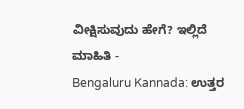ವೀಕ್ಷಿಸುವುದು ಹೇಗೆ? ಇಲ್ಲಿದೆ ಮಾಹಿತಿ -
Bengaluru Kannada: ಉತ್ತರ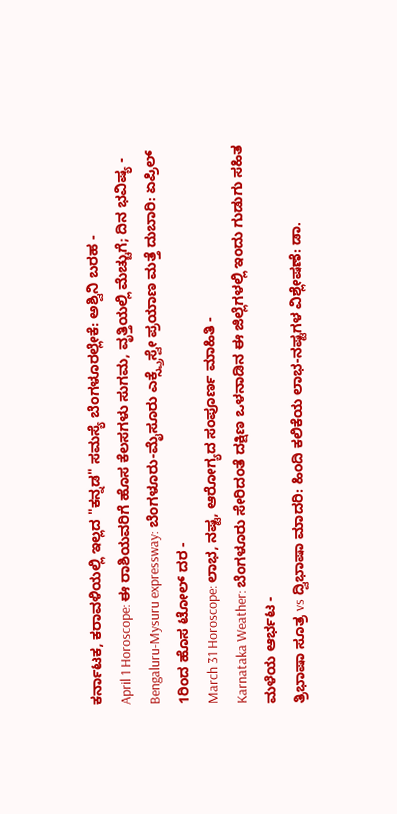ಕರ್ನಾಟಕ, ಕರಾವಳಿಯಲ್ಲಿ ಇಲ್ಲದ "ಕನ್ನಡ" ಸಮಸ್ಯೆ ಬೆಂಗಳೂರಲ್ಲೇಕೆ: ಅಶ್ವಿನಿ ಬರಹ -
April 1 Horoscope: ಈ ರಾಶಿಯವರಿಗೆ ಹೊಸ ಕೆಲಸಗಳು ಸುಗಮ, ವೃತ್ತಿಯಲ್ಲಿ ಮೆಚ್ಚುಗೆ; ದಿನ ಭವಿಷ್ಯ -
Bengaluru-Mysuru expressway: ಬೆಂಗಳೂರು-ಮೈಸೂರು ಎಕ್ಸ್ಪ್ರೆಸ್ವೇ ಪ್ರಯಾಣ ಮತ್ತೆ ದುಬಾರಿ: ಏಪ್ರಿಲ್ 1ರಿಂದ ಹೊಸ ಟೋಲ್ ದರ -
March 31 Horoscope: ಲಾಭ, ನಷ್ಟ, ಆರೋಗ್ಯದ ಸಂಪೂರ್ಣ ಮಾಹಿತಿ -
Karnataka Weather: ಬೆಂಗಳೂರು ಸೇರಿದಂತೆ ದಕ್ಷಿಣ ಒಳನಾಡಿನ ಈ ಜಿಲ್ಲೆಗಳಲ್ಲಿ ಇಂದು ಗುಡುಗು ಸಹಿತ ಮಳೆಯ ಆರ್ಭಟ -
ತ್ರಿಭಾಷಾ ಸೂತ್ರ vs ದ್ವಿಭಾಷಾ ಮಾದರಿ: ಹಿಂದಿ ಕಲಿಕೆಯ ಲಾಭ-ನಷ್ಟಗಳ ವಿಶ್ಲೇಷಣೆ: ಡಾ.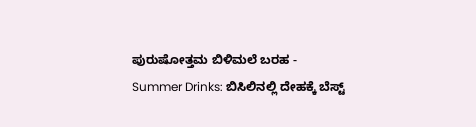ಪುರುಷೋತ್ತಮ ಬಿಳಿಮಲೆ ಬರಹ -
Summer Drinks: ಬಿಸಿಲಿನಲ್ಲಿ ದೇಹಕ್ಕೆ ಬೆಸ್ಟ್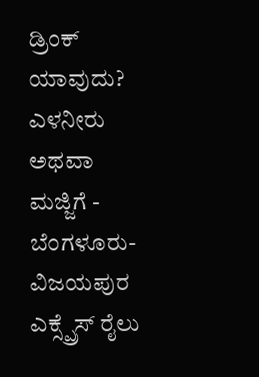ಡ್ರಿಂಕ್ ಯಾವುದು? ಎಳನೀರು ಅಥವಾ ಮಜ್ಜಿಗೆ -
ಬೆಂಗಳೂರು-ವಿಜಯಪುರ ಎಕ್ಸ್ಪ್ರೆಸ್ ರೈಲು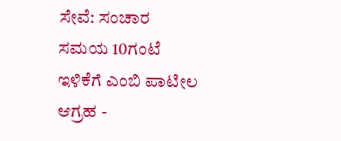ಸೇವೆ: ಸಂಚಾರ ಸಮಯ 10ಗಂಟೆ ಇಳಿಕೆಗೆ ಎಂಬಿ ಪಾಟೀಲ ಆಗ್ರಹ -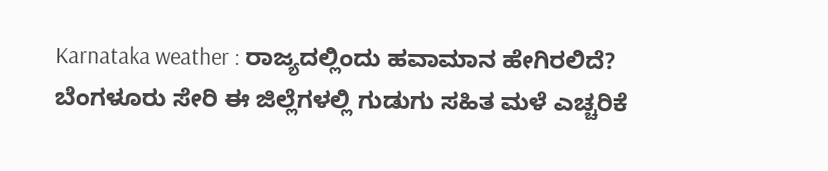Karnataka weather : ರಾಜ್ಯದಲ್ಲಿಂದು ಹವಾಮಾನ ಹೇಗಿರಲಿದೆ? ಬೆಂಗಳೂರು ಸೇರಿ ಈ ಜಿಲ್ಲೆಗಳಲ್ಲಿ ಗುಡುಗು ಸಹಿತ ಮಳೆ ಎಚ್ಚರಿಕೆ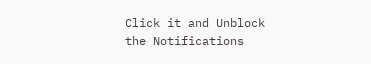Click it and Unblock the Notifications